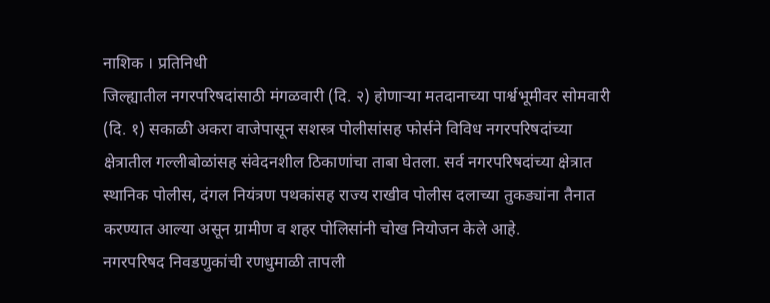नाशिक । प्रतिनिधी
जिल्ह्यातील नगरपरिषदांसाठी मंगळवारी (दि. २) होणाऱ्या मतदानाच्या पार्श्वभूमीवर सोमवारी (दि. १) सकाळी अकरा वाजेपासून सशस्त्र पोलीसांसह फोर्सने विविध नगरपरिषदांच्या क्षेत्रातील गल्लीबोळांसह संवेदनशील ठिकाणांचा ताबा घेतला. सर्व नगरपरिषदांच्या क्षेत्रात स्थानिक पोलीस, दंगल नियंत्रण पथकांसह राज्य राखीव पोलीस दलाच्या तुकड्यांना तैनात करण्यात आल्या असून ग्रामीण व शहर पोलिसांनी चोख नियोजन केले आहे.
नगरपरिषद निवडणुकांची रणधुमाळी तापली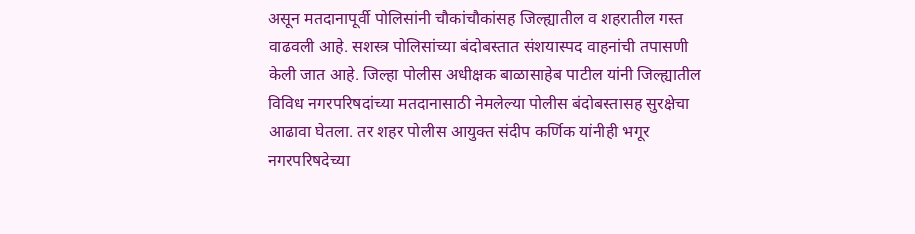असून मतदानापूर्वी पोलिसांनी चौकांचौकांसह जिल्ह्यातील व शहरातील गस्त वाढवली आहे. सशस्त्र पोलिसांच्या बंदोबस्तात संशयास्पद वाहनांची तपासणी केली जात आहे. जिल्हा पोलीस अधीक्षक बाळासाहेब पाटील यांनी जिल्ह्यातील विविध नगरपरिषदांच्या मतदानासाठी नेमलेल्या पोलीस बंदोबस्तासह सुरक्षेचा आढावा घेतला. तर शहर पोलीस आयुक्त संदीप कर्णिक यांनीही भगूर नगरपरिषदेच्या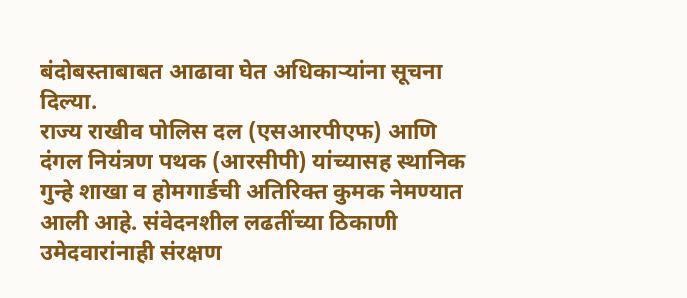बंदोबस्ताबाबत आढावा घेत अधिकाऱ्यांना सूचना दिल्या.
राज्य राखीव पोलिस दल (एसआरपीएफ) आणि दंगल नियंत्रण पथक (आरसीपी) यांच्यासह स्थानिक गुन्हे शाखा व होमगार्डची अतिरिक्त कुमक नेमण्यात आली आहे. संवेदनशील लढतींच्या ठिकाणी उमेदवारांनाही संरक्षण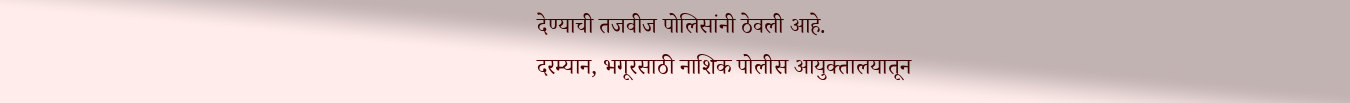देण्याची तजवीज पोलिसांनी ठेवली आहे.
दरम्यान, भगूरसाठी नाशिक पोलीस आयुक्तालयातून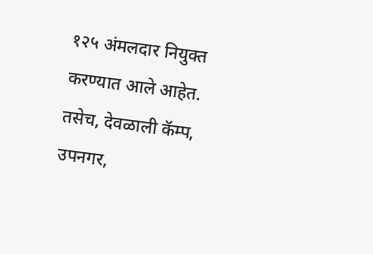१२५ अंमलदार नियुक्त करण्यात आले आहेत. तसेच, देवळाली कॅम्प, उपनगर,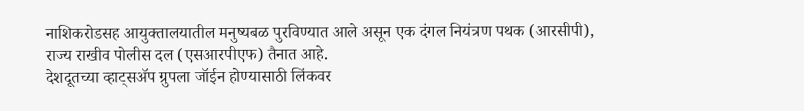नाशिकरोडसह आयुक्तालयातील मनुष्यबळ पुरविण्यात आले असून एक दंगल नियंत्रण पथक (आरसीपी), राज्य राखीव पोलीस दल (एसआरपीएफ) तैनात आहे.
देशदूतच्या व्हाट्सॲप ग्रुपला जॉईन होण्यासाठी लिंकवर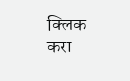क्लिक करा